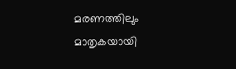മരണത്തിലും മാതൃകയായി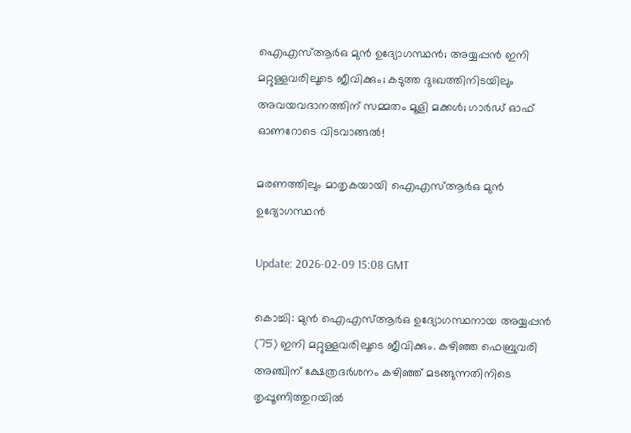ഐഎസ്ആര്‍ഒ മുന്‍ ഉദ്യോഗസ്ഥന്‍; അയ്യപ്പന്‍ ഇനി മറ്റുള്ളവരിലൂടെ ജീവിക്കും; കടുത്ത ദുഃഖത്തിനിടയിലും അവയവദാനത്തിന് സമ്മതം മൂളി മക്കള്‍; ഗാര്‍ഡ് ഓഫ് ഓണറോടെ വിടവാങ്ങല്‍!

മരണത്തിലും മാതൃകയായി ഐഎസ്ആര്‍ഒ മുന്‍ ഉദ്യോഗസ്ഥന്‍

Update: 2026-02-09 15:08 GMT

കൊച്ചി: മുന്‍ ഐഎസ്ആര്‍ഒ ഉദ്യോഗസ്ഥനായ അയ്യപ്പന്‍ (75) ഇനി മറ്റുള്ളവരിലൂടെ ജീവിക്കും. കഴിഞ്ഞ ഫെബ്രുവരി അഞ്ചിന് ക്ഷേത്രദര്‍ശനം കഴിഞ്ഞ് മടങ്ങുന്നതിനിടെ തൃപ്പൂണിത്തുറയില്‍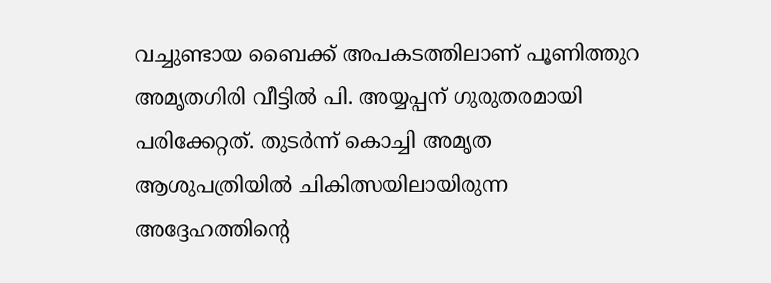വച്ചുണ്ടായ ബൈക്ക് അപകടത്തിലാണ് പൂണിത്തുറ അമൃതഗിരി വീട്ടില്‍ പി. അയ്യപ്പന് ഗുരുതരമായി പരിക്കേറ്റത്. തുടര്‍ന്ന് കൊച്ചി അമൃത ആശുപത്രിയില്‍ ചികിത്സയിലായിരുന്ന അദ്ദേഹത്തിന്റെ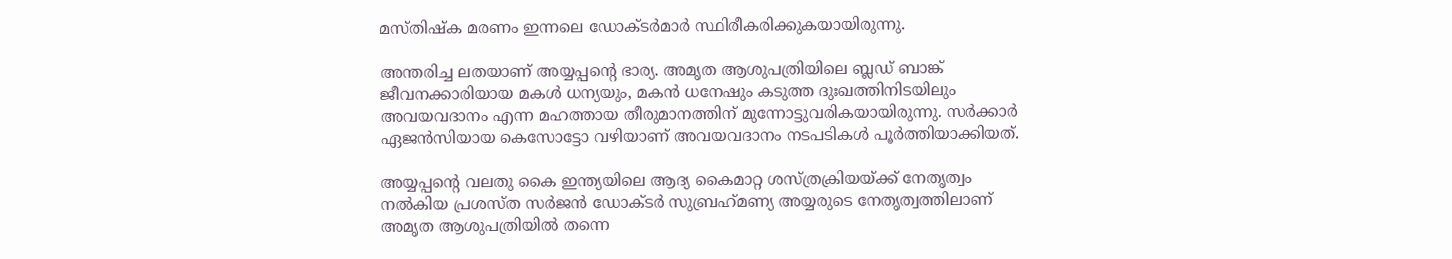മസ്തിഷ്‌ക മരണം ഇന്നലെ ഡോക്ടര്‍മാര്‍ സ്ഥിരീകരിക്കുകയായിരുന്നു.

അന്തരിച്ച ലതയാണ് അയ്യപ്പന്റെ ഭാര്യ. അമൃത ആശുപത്രിയിലെ ബ്ലഡ് ബാങ്ക് ജീവനക്കാരിയായ മകള്‍ ധന്യയും, മകന്‍ ധനേഷും കടുത്ത ദുഃഖത്തിനിടയിലും അവയവദാനം എന്ന മഹത്തായ തീരുമാനത്തിന് മുന്നോട്ടുവരികയായിരുന്നു. സര്‍ക്കാര്‍ ഏജന്‍സിയായ കെസോട്ടോ വഴിയാണ് അവയവദാനം നടപടികള്‍ പൂര്‍ത്തിയാക്കിയത്.

അയ്യപ്പന്റെ വലതു കൈ ഇന്ത്യയിലെ ആദ്യ കൈമാറ്റ ശസ്ത്രക്രിയയ്ക്ക് നേതൃത്വം നല്‍കിയ പ്രശസ്ത സര്‍ജന്‍ ഡോക്ടര്‍ സുബ്രഹ്‌മണ്യ അയ്യരുടെ നേതൃത്വത്തിലാണ് അമൃത ആശുപത്രിയില്‍ തന്നെ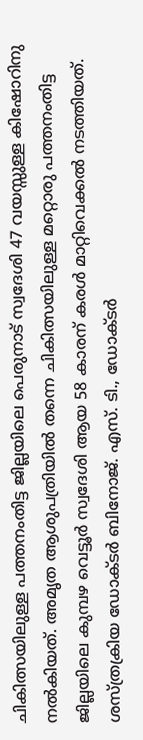ചികിത്സയിലുള്ള പത്തനംതിട്ട ജില്ലയിലെ പെരുനാട് സ്വദേശി 47 വയസ്സുള്ള കിഷോറിനു നല്‍കിയത്. അമൃത ആശുപത്രിയില്‍ തന്നെ ചികിത്സയിലുള്ള മറ്റൊരു പത്തനംതിട്ട ജില്ലയിലെ കുമ്പഴ വെട്ടൂര്‍ സ്വദേശി ആയ 58 കാരന് കരള്‍ മാറ്റിവെക്കല്‍ നടത്തിയത്. ശസ്ത്രക്രിയ ഡോക്ടര്‍ ബിനോജ്. എസ്. ടി., ഡോക്ടര്‍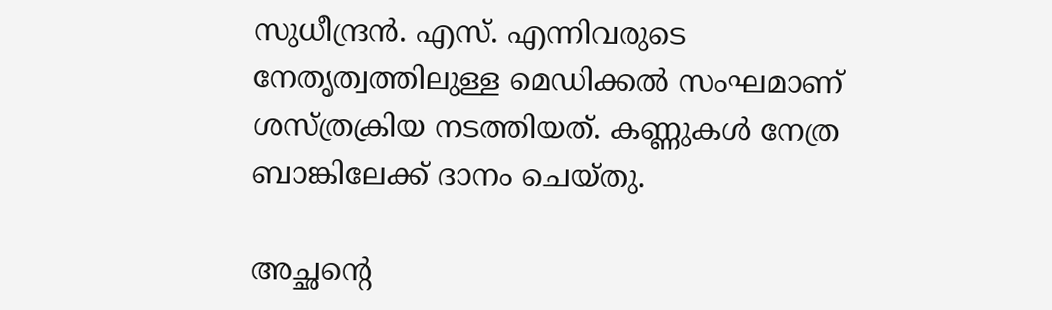സുധീന്ദ്രന്‍. എസ്. എന്നിവരുടെ നേതൃത്വത്തിലുള്ള മെഡിക്കല്‍ സംഘമാണ് ശസ്ത്രക്രിയ നടത്തിയത്. കണ്ണുകള്‍ നേത്ര ബാങ്കിലേക്ക് ദാനം ചെയ്തു.

അച്ഛന്റെ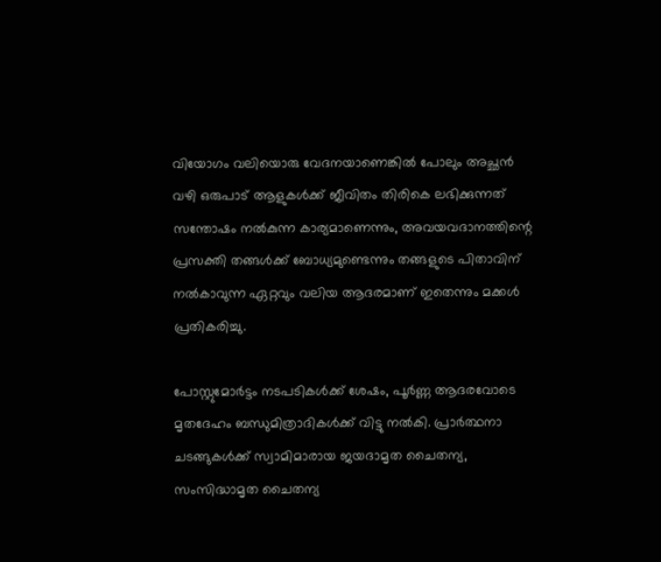വിയോഗം വലിയൊരു വേദനയാണെങ്കില്‍ പോലും അച്ഛന്‍ വഴി ഒരുപാട് ആളുകള്‍ക്ക് ജീവിതം തിരികെ ലഭിക്കുന്നത് സന്തോഷം നല്‍കുന്ന കാര്യമാണെന്നും, അവയവദാനത്തിന്റെ പ്രസക്തി തങ്ങള്‍ക്ക് ബോധ്യമുണ്ടെന്നും തങ്ങളുടെ പിതാവിന് നല്‍കാവുന്ന ഏറ്റവും വലിയ ആദരമാണ് ഇതെന്നും മക്കള്‍ പ്രതികരിച്ചു.

പോസ്റ്റുമോര്‍ട്ടം നടപടികള്‍ക്ക് ശേഷം, പൂര്‍ണ്ണ ആദരവോടെ മൃതദേഹം ബന്ധുമിത്രാദികള്‍ക്ക് വിട്ടു നല്‍കി. പ്രാര്‍ത്ഥനാ ചടങ്ങുകള്‍ക്ക് സ്വാമിമാരായ ജയദാമൃത ചൈതന്യ, സംസിദ്ധാമൃത ചൈതന്യ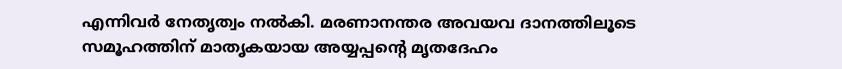എന്നിവര്‍ നേതൃത്വം നല്‍കി. മരണാനന്തര അവയവ ദാനത്തിലൂടെ സമൂഹത്തിന് മാതൃകയായ അയ്യപ്പന്റെ മൃതദേഹം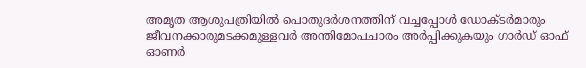അമൃത ആശുപത്രിയില്‍ പൊതുദര്‍ശനത്തിന് വച്ചപ്പോള്‍ ഡോക്ടര്‍മാരും ജീവനക്കാരുമടക്കമുള്ളവര്‍ അന്തിമോപചാരം അര്‍പ്പിക്കുകയും ഗാര്‍ഡ് ഓഫ് ഓണര്‍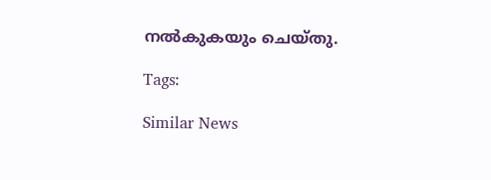നല്‍കുകയും ചെയ്തു.

Tags:

Similar News